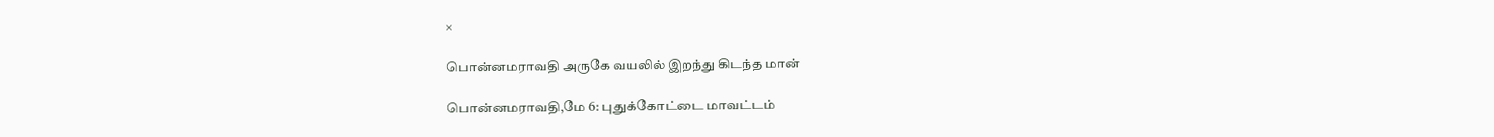×

பொன்னமராவதி அருகே வயலில் இறந்து கிடந்த மான்

பொன்னமராவதி,மே 6: புதுக்கோட்டை மாவட்டம்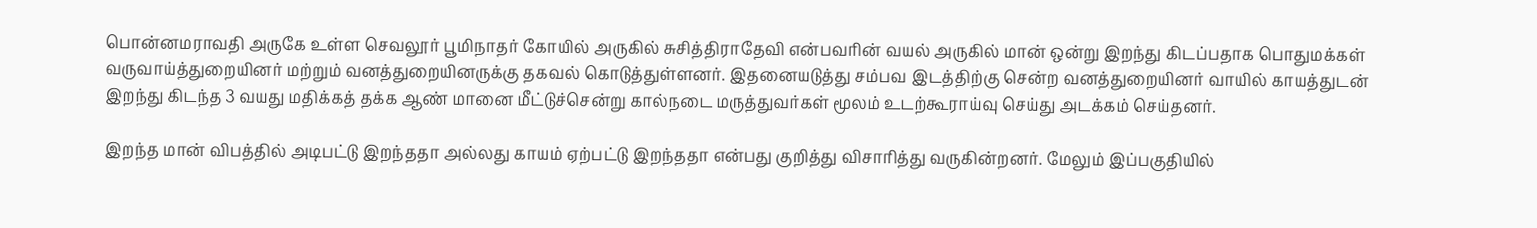பொன்னமராவதி அருகே உள்ள செவலூர் பூமிநாதர் கோயில் அருகில் சுசித்திராதேவி என்பவரின் வயல் அருகில் மான் ஒன்று இறந்து கிடப்பதாக பொதுமக்கள் வருவாய்த்துறையினர் மற்றும் வனத்துறையினருக்கு தகவல் கொடுத்துள்ளனர். இதனையடுத்து சம்பவ இடத்திற்கு சென்ற வனத்துறையினர் வாயில் காயத்துடன் இறந்து கிடந்த 3 வயது மதிக்கத் தக்க ஆண் மானை மீட்டுச்சென்று கால்நடை மருத்துவர்கள் மூலம் உடற்கூராய்வு செய்து அடக்கம் செய்தனர்.

இறந்த மான் விபத்தில் அடிபட்டு இறந்ததா அல்லது காயம் ஏற்பட்டு இறந்ததா என்பது குறித்து விசாரித்து வருகின்றனர். மேலும் இப்பகுதியில்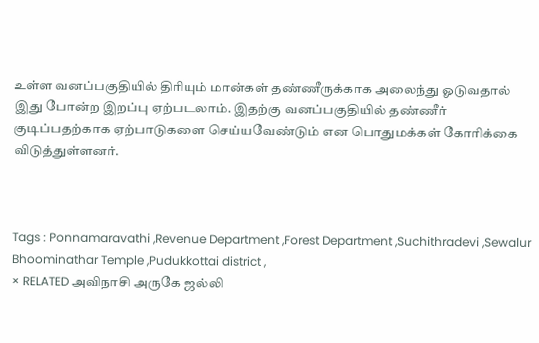உள்ள வனப்பகுதியில் திரியும் மான்கள் தண்ணீருக்காக அலைந்து ஓடுவதால் இது போன்ற இறப்பு ஏற்படலாம். இதற்கு வனப்பகுதியில் தண்ணீர் குடிப்பதற்காக ஏற்பாடுகளை செய்யவேண்டும் என பொதுமக்கள் கோரிக்கை விடுத்துள்ளனர்.



Tags : Ponnamaravathi ,Revenue Department ,Forest Department ,Suchithradevi ,Sewalur Bhoominathar Temple ,Pudukkottai district ,
× RELATED அவிநாசி அருகே ஜல்லி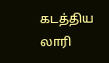கடத்திய லாரி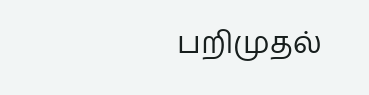பறிமுதல்